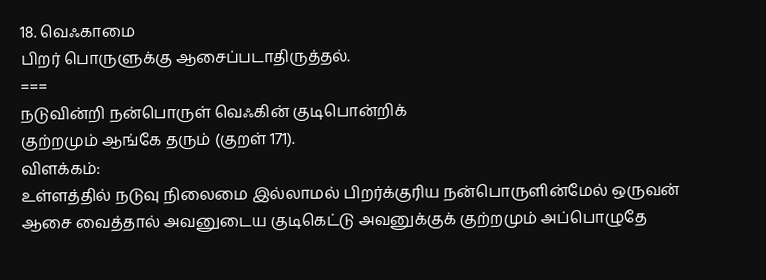18. வெஃகாமை
பிறர் பொருளுக்கு ஆசைப்படாதிருத்தல்.
===
நடுவின்றி நன்பொருள் வெஃகின் குடிபொன்றிக்
குற்றமும் ஆங்கே தரும் (குறள் 171).
விளக்கம்:
உள்ளத்தில் நடுவு நிலைமை இல்லாமல் பிறர்க்குரிய நன்பொருளின்மேல் ஒருவன் ஆசை வைத்தால் அவனுடைய குடிகெட்டு அவனுக்குக் குற்றமும் அப்பொழுதே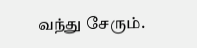வந்து சேரும்.